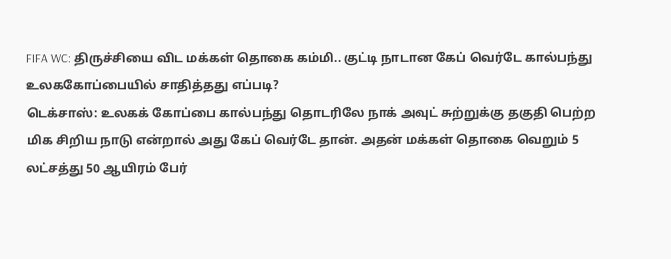FIFA WC: திருச்சியை விட மக்கள் தொகை கம்மி.. குட்டி நாடான கேப் வெர்டே கால்பந்து உலககோப்பையில் சாதித்தது எப்படி?
டெக்சாஸ்: உலகக் கோப்பை கால்பந்து தொடரிலே நாக் அவுட் சுற்றுக்கு தகுதி பெற்ற மிக சிறிய நாடு என்றால் அது கேப் வெர்டே தான். அதன் மக்கள் தொகை வெறும் 5 லட்சத்து 50 ஆயிரம் பேர்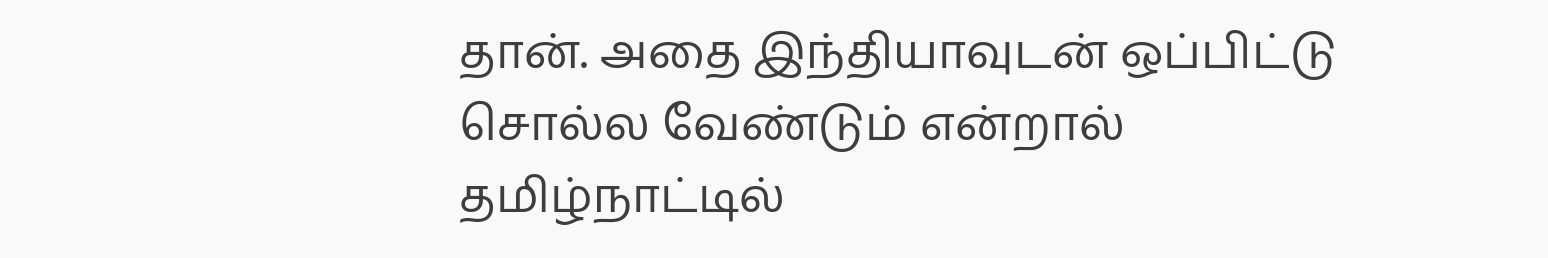தான். அதை இந்தியாவுடன் ஒப்பிட்டு சொல்ல வேண்டும் என்றால் தமிழ்நாட்டில்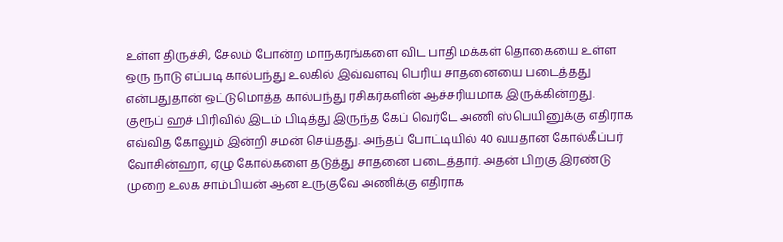உள்ள திருச்சி, சேலம் போன்ற மாநகரங்களை விட பாதி மக்கள் தொகையை உள்ள ஒரு நாடு எப்படி கால்பந்து உலகில் இவ்வளவு பெரிய சாதனையை படைத்தது என்பதுதான் ஒட்டுமொத்த கால்பந்து ரசிகர்களின் ஆச்சரியமாக இருக்கின்றது.
குரூப் ஹச் பிரிவில் இடம் பிடித்து இருந்த கேப் வெர்டே அணி ஸ்பெயினுக்கு எதிராக எவ்வித கோலும் இன்றி சமன் செய்தது. அந்தப் போட்டியில் 40 வயதான கோல்கீப்பர் வோசின்ஹா, ஏழு கோல்களை தடுத்து சாதனை படைத்தார். அதன் பிறகு இரண்டு முறை உலக சாம்பியன் ஆன உருகுவே அணிக்கு எதிராக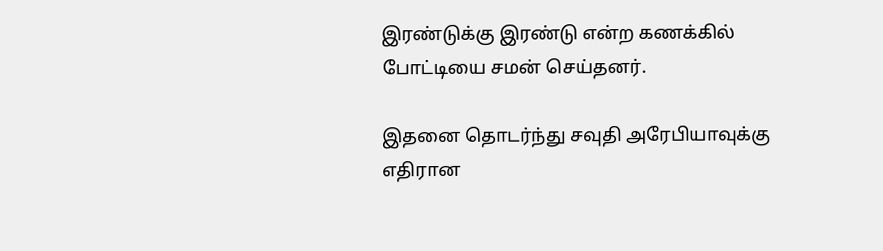இரண்டுக்கு இரண்டு என்ற கணக்கில் போட்டியை சமன் செய்தனர்.

இதனை தொடர்ந்து சவுதி அரேபியாவுக்கு எதிரான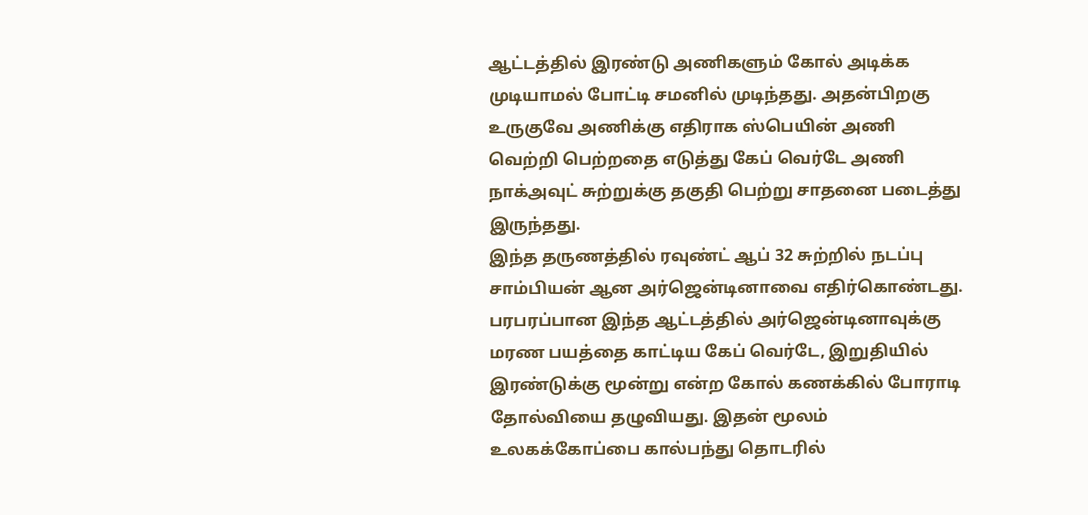ஆட்டத்தில் இரண்டு அணிகளும் கோல் அடிக்க முடியாமல் போட்டி சமனில் முடிந்தது. அதன்பிறகு உருகுவே அணிக்கு எதிராக ஸ்பெயின் அணி வெற்றி பெற்றதை எடுத்து கேப் வெர்டே அணி நாக்அவுட் சுற்றுக்கு தகுதி பெற்று சாதனை படைத்து இருந்தது.
இந்த தருணத்தில் ரவுண்ட் ஆப் 32 சுற்றில் நடப்பு சாம்பியன் ஆன அர்ஜென்டினாவை எதிர்கொண்டது. பரபரப்பான இந்த ஆட்டத்தில் அர்ஜென்டினாவுக்கு மரண பயத்தை காட்டிய கேப் வெர்டே, இறுதியில் இரண்டுக்கு மூன்று என்ற கோல் கணக்கில் போராடி தோல்வியை தழுவியது. இதன் மூலம் உலகக்கோப்பை கால்பந்து தொடரில்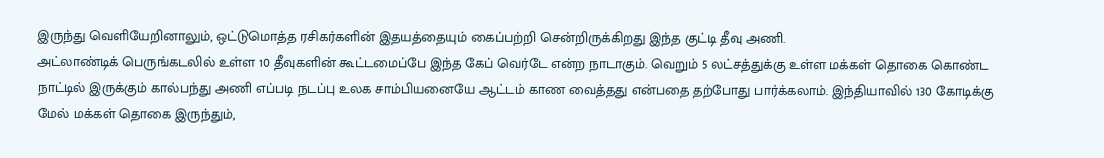இருந்து வெளியேறினாலும், ஒட்டுமொத்த ரசிகர்களின் இதயத்தையும் கைப்பற்றி சென்றிருக்கிறது இந்த குட்டி தீவு அணி.
அட்லாண்டிக் பெருங்கடலில் உள்ள 10 தீவுகளின் கூட்டமைப்பே இந்த கேப் வெர்டே என்ற நாடாகும். வெறும் 5 லட்சத்துக்கு உள்ள மக்கள் தொகை கொண்ட நாட்டில் இருக்கும் கால்பந்து அணி எப்படி நடப்பு உலக சாம்பியனையே ஆட்டம் காண வைத்தது என்பதை தற்போது பார்க்கலாம். இந்தியாவில் 130 கோடிக்கு மேல் மக்கள் தொகை இருந்தும்,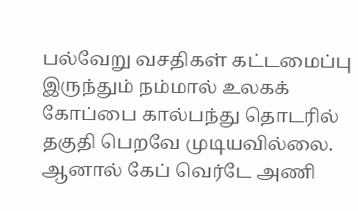பல்வேறு வசதிகள் கட்டமைப்பு இருந்தும் நம்மால் உலகக் கோப்பை கால்பந்து தொடரில் தகுதி பெறவே முடியவில்லை.
ஆனால் கேப் வெர்டே அணி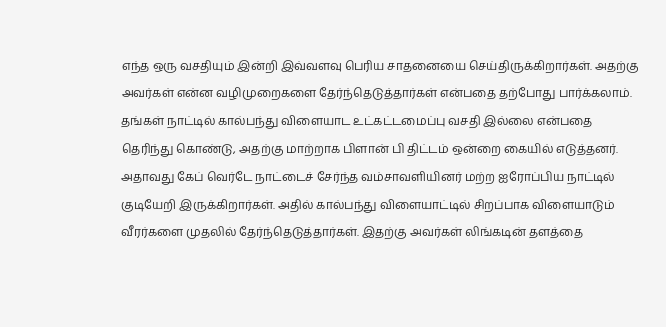எந்த ஒரு வசதியும் இன்றி இவ்வளவு பெரிய சாதனையை செய்திருக்கிறார்கள். அதற்கு அவர்கள் என்ன வழிமுறைகளை தேர்ந்தெடுத்தார்கள் என்பதை தற்போது பார்க்கலாம். தங்கள் நாட்டில் கால்பந்து விளையாட உட்கட்டமைப்பு வசதி இல்லை என்பதை தெரிந்து கொண்டு, அதற்கு மாற்றாக பிளான் பி திட்டம் ஒன்றை கையில் எடுத்தனர்.
அதாவது கேப் வெர்டே நாட்டைச் சேர்ந்த வம்சாவளியினர் மற்ற ஐரோப்பிய நாட்டில் குடியேறி இருக்கிறார்கள். அதில் கால்பந்து விளையாட்டில் சிறப்பாக விளையாடும் வீரர்களை முதலில் தேர்ந்தெடுத்தார்கள். இதற்கு அவர்கள் லிங்கடின் தளத்தை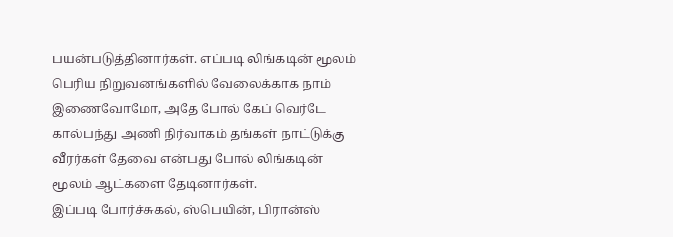பயன்படுத்தினார்கள். எப்படி லிங்கடின் மூலம் பெரிய நிறுவனங்களில் வேலைக்காக நாம் இணைவோமோ, அதே போல் கேப் வெர்டே கால்பந்து அணி நிர்வாகம் தங்கள் நாட்டுக்கு வீரர்கள் தேவை என்பது போல் லிங்கடின் மூலம் ஆட்களை தேடினார்கள்.
இப்படி போர்ச்சுகல், ஸ்பெயின், பிரான்ஸ்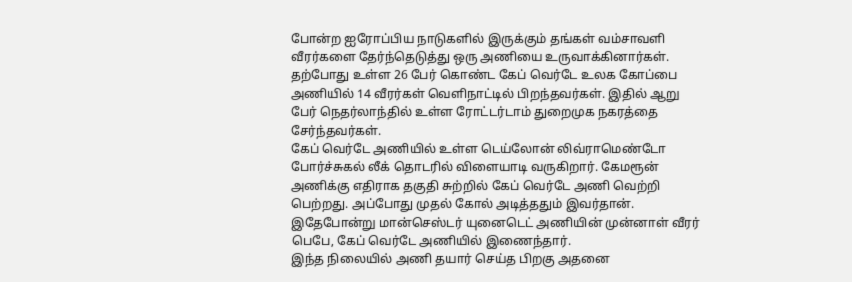போன்ற ஐரோப்பிய நாடுகளில் இருக்கும் தங்கள் வம்சாவளி வீரர்களை தேர்ந்தெடுத்து ஒரு அணியை உருவாக்கினார்கள். தற்போது உள்ள 26 பேர் கொண்ட கேப் வெர்டே உலக கோப்பை அணியில் 14 வீரர்கள் வெளிநாட்டில் பிறந்தவர்கள். இதில் ஆறு பேர் நெதர்லாந்தில் உள்ள ரோட்டர்டாம் துறைமுக நகரத்தை சேர்ந்தவர்கள்.
கேப் வெர்டே அணியில் உள்ள டெய்லோன் லிவ்ராமெண்டோ போர்ச்சுகல் லீக் தொடரில் விளையாடி வருகிறார். கேமரூன் அணிக்கு எதிராக தகுதி சுற்றில் கேப் வெர்டே அணி வெற்றி பெற்றது. அப்போது முதல் கோல் அடித்ததும் இவர்தான். இதேபோன்று மான்செஸ்டர் யுனைடெட் அணியின் முன்னாள் வீரர் பெபே, கேப் வெர்டே அணியில் இணைந்தார்.
இந்த நிலையில் அணி தயார் செய்த பிறகு அதனை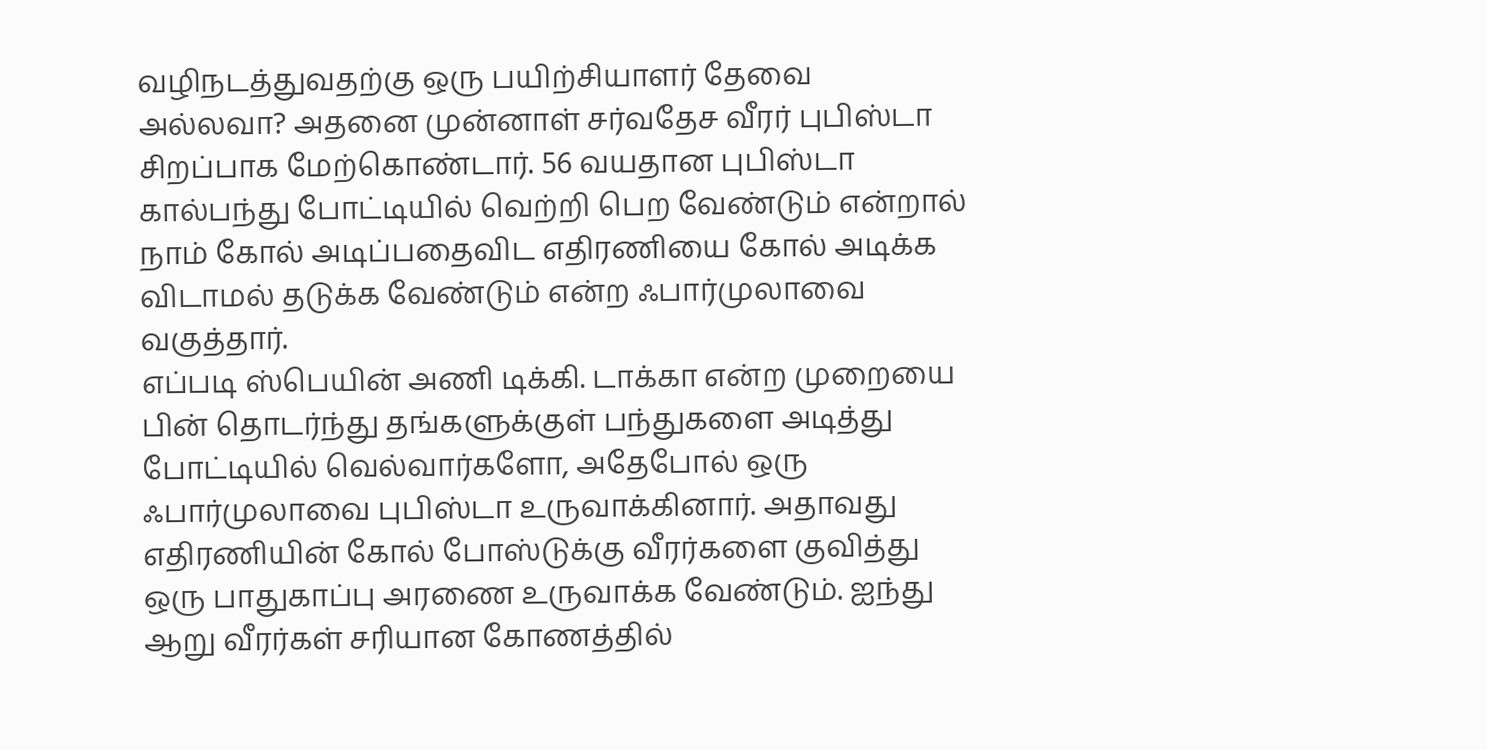வழிநடத்துவதற்கு ஒரு பயிற்சியாளர் தேவை அல்லவா? அதனை முன்னாள் சர்வதேச வீரர் புபிஸ்டா சிறப்பாக மேற்கொண்டார். 56 வயதான புபிஸ்டா கால்பந்து போட்டியில் வெற்றி பெற வேண்டும் என்றால் நாம் கோல் அடிப்பதைவிட எதிரணியை கோல் அடிக்க விடாமல் தடுக்க வேண்டும் என்ற ஃபார்முலாவை வகுத்தார்.
எப்படி ஸ்பெயின் அணி டிக்கி. டாக்கா என்ற முறையை பின் தொடர்ந்து தங்களுக்குள் பந்துகளை அடித்து போட்டியில் வெல்வார்களோ, அதேபோல் ஒரு ஃபார்முலாவை புபிஸ்டா உருவாக்கினார். அதாவது எதிரணியின் கோல் போஸ்டுக்கு வீரர்களை குவித்து ஒரு பாதுகாப்பு அரணை உருவாக்க வேண்டும். ஐந்து ஆறு வீரர்கள் சரியான கோணத்தில்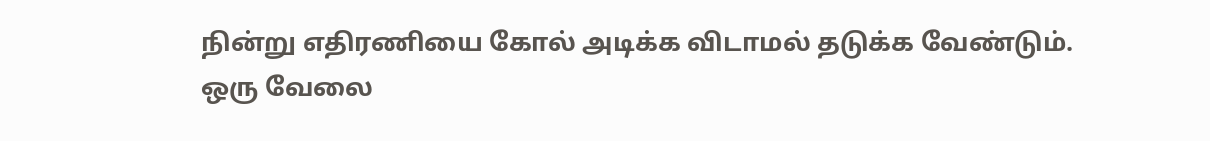நின்று எதிரணியை கோல் அடிக்க விடாமல் தடுக்க வேண்டும்.
ஒரு வேலை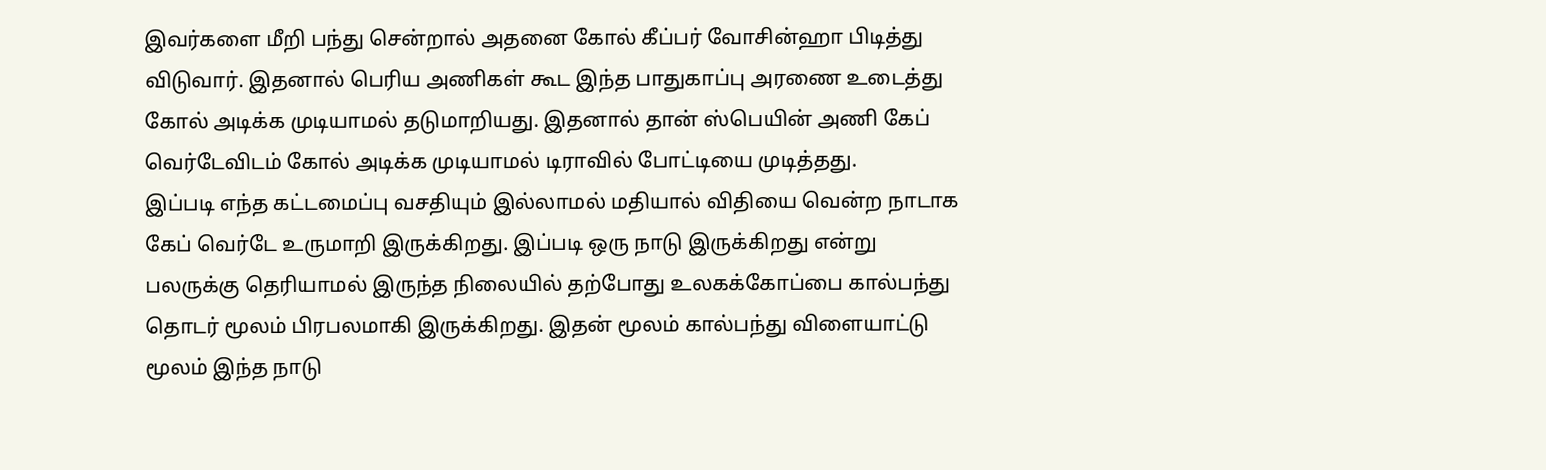இவர்களை மீறி பந்து சென்றால் அதனை கோல் கீப்பர் வோசின்ஹா பிடித்து விடுவார். இதனால் பெரிய அணிகள் கூட இந்த பாதுகாப்பு அரணை உடைத்து கோல் அடிக்க முடியாமல் தடுமாறியது. இதனால் தான் ஸ்பெயின் அணி கேப் வெர்டேவிடம் கோல் அடிக்க முடியாமல் டிராவில் போட்டியை முடித்தது.
இப்படி எந்த கட்டமைப்பு வசதியும் இல்லாமல் மதியால் விதியை வென்ற நாடாக கேப் வெர்டே உருமாறி இருக்கிறது. இப்படி ஒரு நாடு இருக்கிறது என்று பலருக்கு தெரியாமல் இருந்த நிலையில் தற்போது உலகக்கோப்பை கால்பந்து தொடர் மூலம் பிரபலமாகி இருக்கிறது. இதன் மூலம் கால்பந்து விளையாட்டு மூலம் இந்த நாடு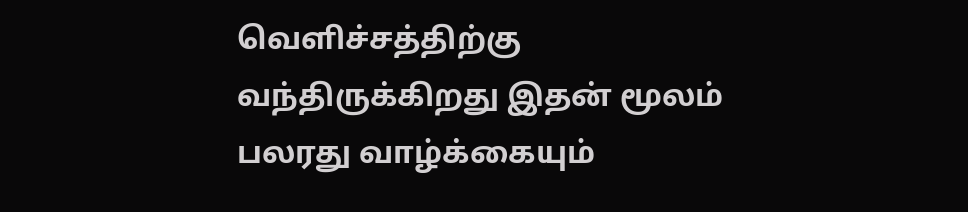வெளிச்சத்திற்கு வந்திருக்கிறது இதன் மூலம் பலரது வாழ்க்கையும்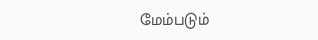மேம்படும்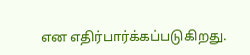என எதிர்பார்க்கப்படுகிறது.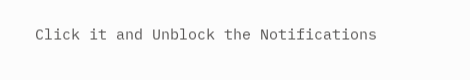Click it and Unblock the Notifications